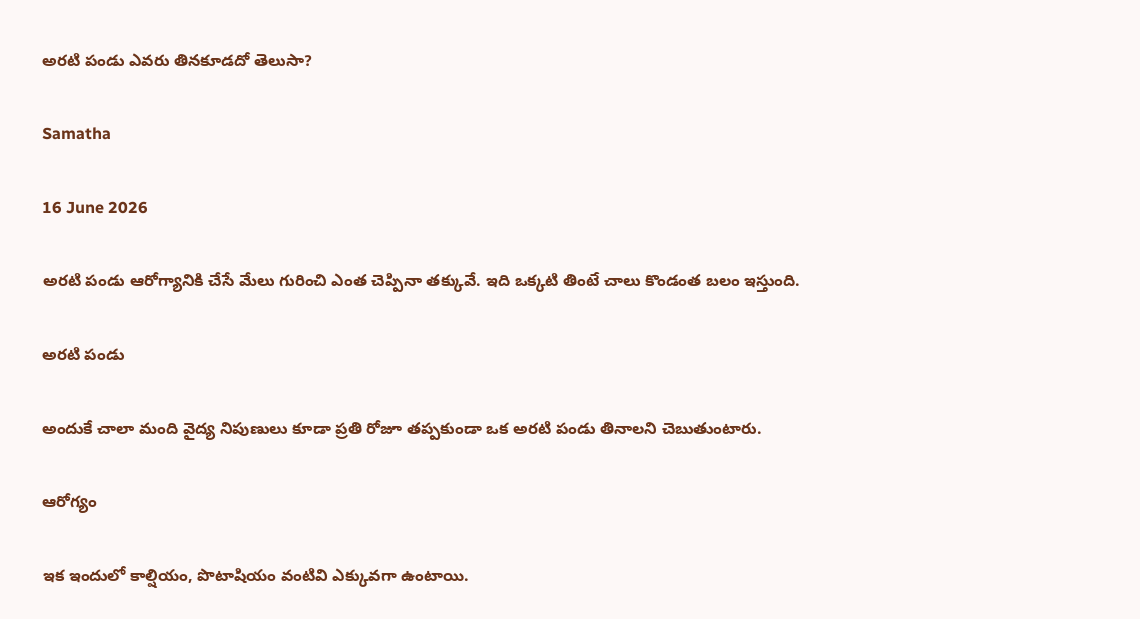అరటి పండు ఎవరు తినకూడదో తెలుసా?

Samatha

16 June 2026

అరటి పండు ఆరోగ్యానికి చేసే మేలు గురించి ఎంత చెప్పినా తక్కువే. ఇది ఒక్కటి తింటే చాలు కొండంత బలం ఇస్తుంది.

అరటి పండు

అందుకే చాలా మంది వైద్య నిపుణులు కూడా ప్రతి రోజూ తప్పకుండా ఒక అరటి పండు తినాలని చెబుతుంటారు.

ఆరోగ్యం

ఇక ఇందులో కాల్షియం, పొటాషియం వంటివి ఎక్కువగా ఉంటాయి.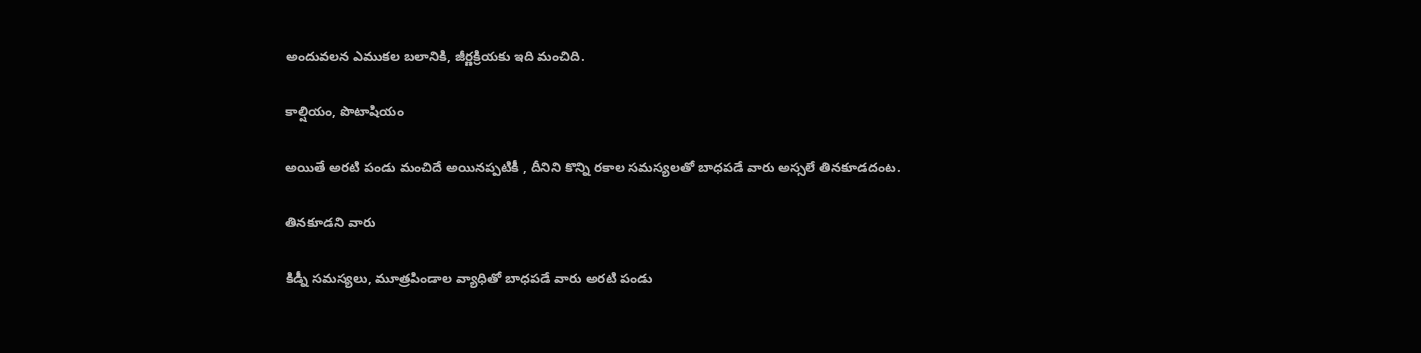అందువలన ఎముకల బలానికి, జీర్ణక్రియకు ఇది మంచిది.

కాల్షియం, పొటాషియం

అయితే అరటి పండు మంచిదే అయినప్పటికీ , దీనిని కొన్ని రకాల సమస్యలతో బాధపడే వారు అస్సలే తినకూడదంట.

తినకూడని వారు

కిడ్నీ సమస్యలు, మూత్రపిండాల వ్యాధితో బాధపడే వారు అరటి పండు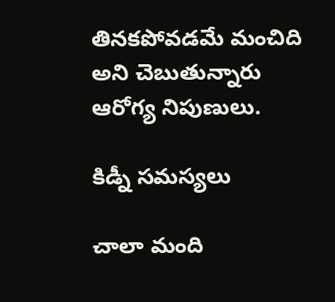తినకపోవడమే మంచిది అని చెబుతున్నారు ఆరోగ్య నిపుణులు.

కిడ్నీ సమస్యలు

చాలా మంది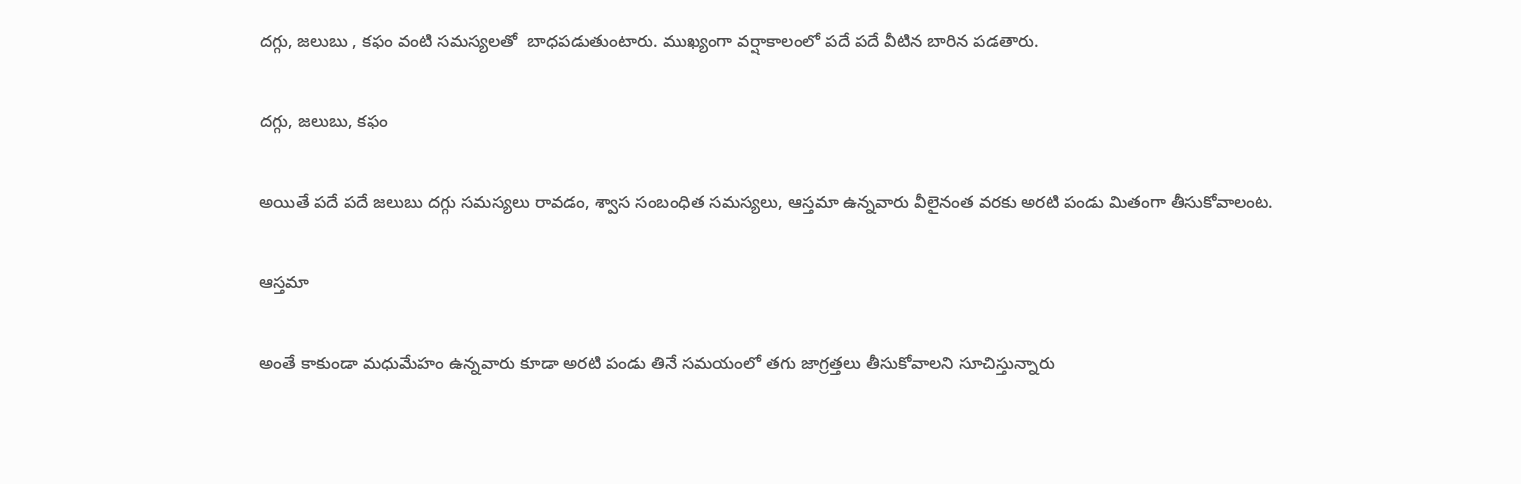దగ్గు, జలుబు , కఫం వంటి సమస్యలతో  బాధపడుతుంటారు. ముఖ్యంగా వర్షాకాలంలో పదే పదే వీటిన బారిన పడతారు.

దగ్గు, జలుబు, కఫం

అయితే పదే పదే జలుబు దగ్గు సమస్యలు రావడం, శ్వాస సంబంధిత సమస్యలు, ఆస్తమా ఉన్నవారు వీలైనంత వరకు అరటి పండు మితంగా తీసుకోవాలంట.

ఆస్తమా

అంతే కాకుండా మధుమేహం ఉన్నవారు కూడా అరటి పండు తినే సమయంలో తగు జాగ్రత్తలు తీసుకోవాలని సూచిస్తున్నారు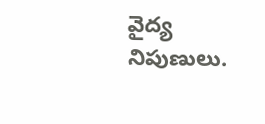వైద్య నిపుణులు.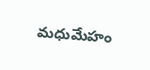మధుమేహం